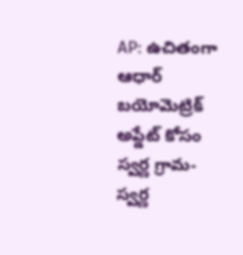AP: ఉచితంగా ఆధార్ బయోమెట్రిక్ అప్డేట్ కోసం స్వర్ణ గ్రామ-స్వర్ణ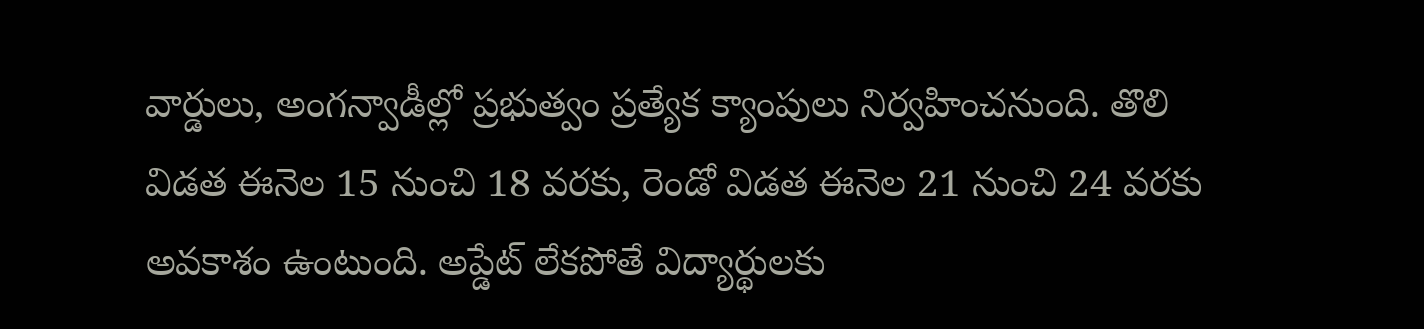వార్డులు, అంగన్వాడీల్లో ప్రభుత్వం ప్రత్యేక క్యాంపులు నిర్వహించనుంది. తొలి విడత ఈనెల 15 నుంచి 18 వరకు, రెండో విడత ఈనెల 21 నుంచి 24 వరకు అవకాశం ఉంటుంది. అప్డేట్ లేకపోతే విద్యార్థులకు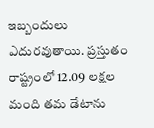ఇబ్బందులు ఎదురవుతాయి. ప్రస్తుతం రాష్ట్రంలో 12.09 లక్షల మంది తమ డేటాను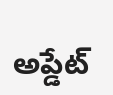అప్డేట్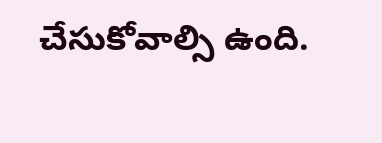చేసుకోవాల్సి ఉంది.